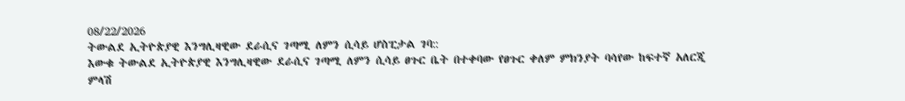08/22/2026
ትውልደ ኢትዮጵያዊ እንግሊዛዊው ደራሲና ገጣሚ ለምን ሲሳይ ሆስፒታል ገባ::
እውቁ ትውልደ ኢትዮጵያዊ እንግሊዛዊው ደራሲና ገጣሚ ለምን ሲሳይ ፀጉር ቤት በተቀባው የፀጉር ቀለም ምክንያት ባሳየው ከፍተኛ አለርጂ ምላሽ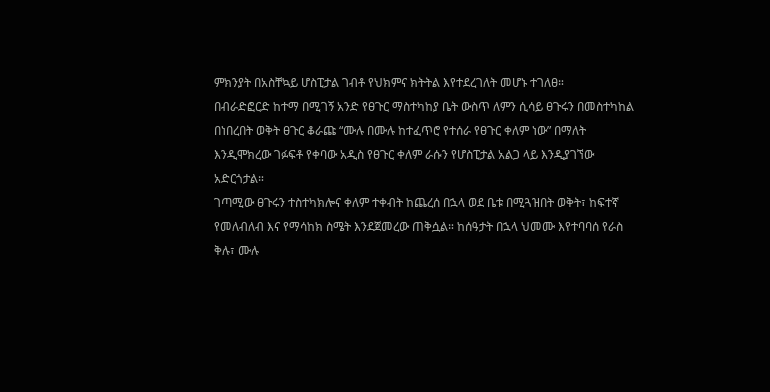ምክንያት በአስቸኳይ ሆስፒታል ገብቶ የህክምና ክትትል እየተደረገለት መሆኑ ተገለፀ።
በብራድፎርድ ከተማ በሚገኝ አንድ የፀጉር ማስተካከያ ቤት ውስጥ ለምን ሲሳይ ፀጉሩን በመስተካከል በነበረበት ወቅት ፀጉር ቆራጩ “ሙሉ በሙሉ ከተፈጥሮ የተሰራ የፀጉር ቀለም ነው” በማለት እንዲሞክረው ገፉፍቶ የቀባው አዲስ የፀጉር ቀለም ራሱን የሆስፒታል አልጋ ላይ እንዲያገኘው አድርጎታል።
ገጣሚው ፀጉሩን ተስተካክሎና ቀለም ተቀብት ከጨረሰ በኋላ ወደ ቤቱ በሚጓዝበት ወቅት፣ ከፍተኛ የመለብለብ እና የማሳከክ ስሜት እንደጀመረው ጠቅሷል። ከሰዓታት በኋላ ህመሙ እየተባባሰ የራስ ቅሉ፣ ሙሉ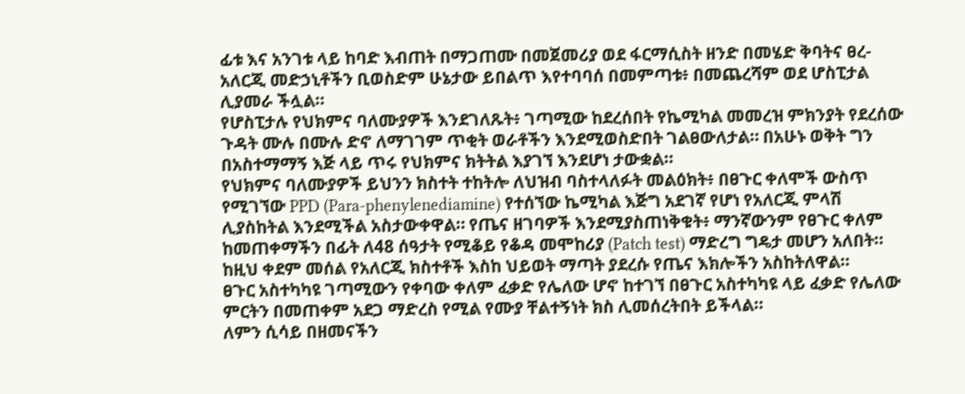ፊቱ እና አንገቱ ላይ ከባድ እብጠት በማጋጠሙ በመጀመሪያ ወደ ፋርማሲስት ዘንድ በመሄድ ቅባትና ፀረ-አለርጂ መድኃኒቶችን ቢወስድም ሁኔታው ይበልጥ እየተባባሰ በመምጣቱ፥ በመጨረሻም ወደ ሆስፒታል ሊያመራ ችሏል።
የሆስፒታሉ የህክምና ባለሙያዎች እንደገለጹት፥ ገጣሚው ከደረሰበት የኬሚካል መመረዝ ምክንያት የደረሰው ጉዳት ሙሉ በሙሉ ድኖ ለማገገም ጥቂት ወራቶችን እንደሚወስድበት ገልፀውለታል። በአሁኑ ወቅት ግን በአስተማማኝ እጅ ላይ ጥሩ የህክምና ክትትል እያገኘ እንደሆነ ታውቋል።
የህክምና ባለሙያዎች ይህንን ክስተት ተከትሎ ለህዝብ ባስተላለፉት መልዕክት፥ በፀጉር ቀለሞች ውስጥ የሚገኘው PPD (Para-phenylenediamine) የተሰኘው ኬሚካል እጅግ አደገኛ የሆነ የአለርጂ ምላሽ ሊያስከትል እንደሚችል አስታውቀዋል። የጤና ዘገባዎች እንደሚያስጠነቅቁት፥ ማንኛውንም የፀጉር ቀለም ከመጠቀማችን በፊት ለ48 ሰዓታት የሚቆይ የቆዳ መሞከሪያ (Patch test) ማድረግ ግዴታ መሆን አለበት። ከዚህ ቀደም መሰል የአለርጂ ክስተቶች እስከ ህይወት ማጣት ያደረሱ የጤና እክሎችን አስከትለዋል።
ፀጉር አስተካካዩ ገጣሚውን የቀባው ቀለም ፈቃድ የሌለው ሆኖ ከተገኘ በፀጉር አስተካካዩ ላይ ፈቃድ የሌለው ምርትን በመጠቀም አደጋ ማድረስ የሚል የሙያ ቸልተኝነት ክስ ሊመሰረትበት ይችላል።
ለምን ሲሳይ በዘመናችን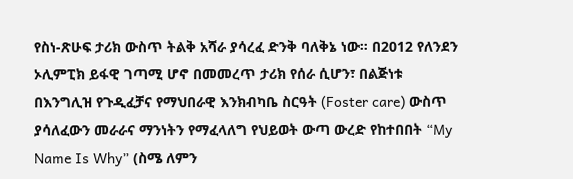የስነ-ጽሁፍ ታሪክ ውስጥ ትልቅ አሻራ ያሳረፈ ድንቅ ባለቅኔ ነው። በ2012 የለንደን ኦሊምፒክ ይፋዊ ገጣሚ ሆኖ በመመረጥ ታሪክ የሰራ ሲሆን፣ በልጅነቱ በእንግሊዝ የጉዲፈቻና የማህበራዊ እንክብካቤ ስርዓት (Foster care) ውስጥ ያሳለፈውን መራራና ማንነትን የማፈላለግ የህይወት ውጣ ውረድ የከተበበት “My Name Is Why” (ስሜ ለምን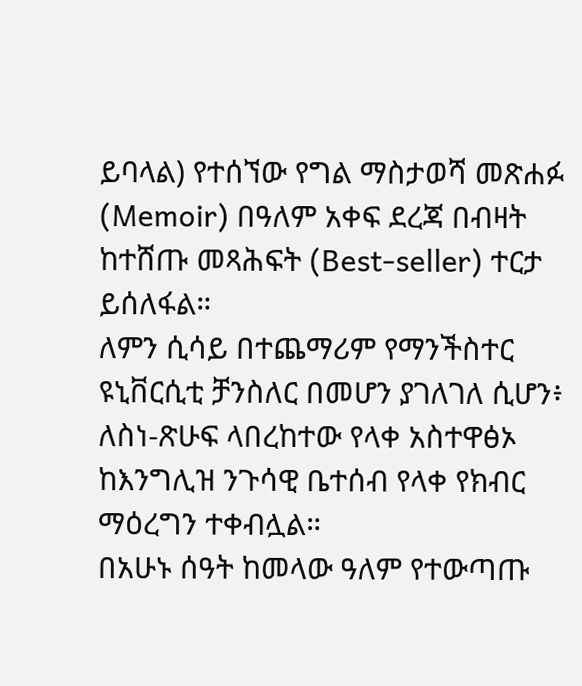ይባላል) የተሰኘው የግል ማስታወሻ መጽሐፉ (Memoir) በዓለም አቀፍ ደረጃ በብዛት ከተሸጡ መጻሕፍት (Best-seller) ተርታ ይሰለፋል።
ለምን ሲሳይ በተጨማሪም የማንችስተር ዩኒቨርሲቲ ቻንስለር በመሆን ያገለገለ ሲሆን፥ ለስነ-ጽሁፍ ላበረከተው የላቀ አስተዋፅኦ ከእንግሊዝ ንጉሳዊ ቤተሰብ የላቀ የክብር ማዕረግን ተቀብሏል።
በአሁኑ ሰዓት ከመላው ዓለም የተውጣጡ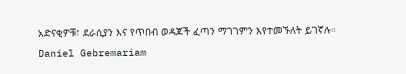አድናቂዎቹ፣ ደራሲያን እና የጥበብ ወዳጆች ፈጣን ማገገምን እየተመኙለት ይገኛሉ።
Daniel Gebremariam